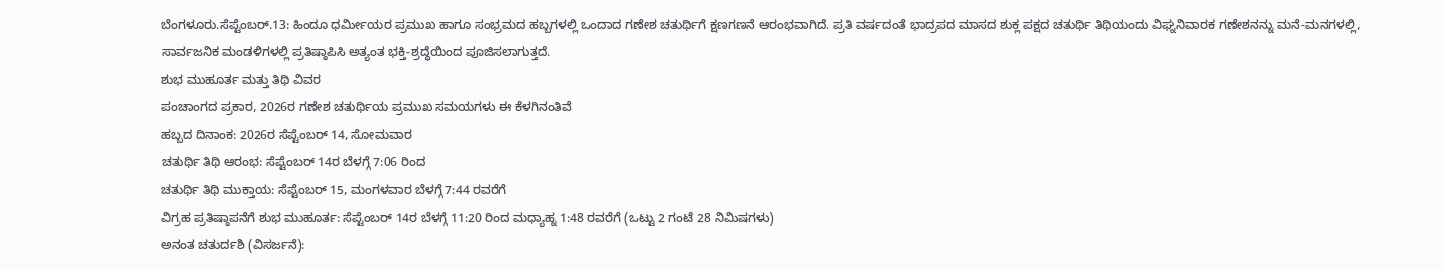ಬೆಂಗಳೂರು.ಸೆಪ್ಟೆಂಬರ್.13: ಹಿಂದೂ ಧರ್ಮೀಯರ ಪ್ರಮುಖ ಹಾಗೂ ಸಂಭ್ರಮದ ಹಬ್ಬಗಳಲ್ಲಿ ಒಂದಾದ ಗಣೇಶ ಚತುರ್ಥಿಗೆ ಕ್ಷಣಗಣನೆ ಆರಂಭವಾಗಿದೆ. ಪ್ರತಿ ವರ್ಷದಂತೆ ಭಾದ್ರಪದ ಮಾಸದ ಶುಕ್ಲ ಪಕ್ಷದ ಚತುರ್ಥಿ ತಿಥಿಯಂದು ವಿಘ್ನನಿವಾರಕ ಗಣೇಶನನ್ನು ಮನೆ-ಮನಗಳಲ್ಲಿ, ಸಾರ್ವಜನಿಕ ಮಂಡಳಿಗಳಲ್ಲಿ ಪ್ರತಿಷ್ಠಾಪಿಸಿ ಅತ್ಯಂತ ಭಕ್ತಿ-ಶ್ರದ್ಧೆಯಿಂದ ಪೂಜಿಸಲಾಗುತ್ತದೆ.
ಶುಭ ಮುಹೂರ್ತ ಮತ್ತು ತಿಥಿ ವಿವರ
ಪಂಚಾಂಗದ ಪ್ರಕಾರ, 2026ರ ಗಣೇಶ ಚತುರ್ಥಿಯ ಪ್ರಮುಖ ಸಮಯಗಳು ಈ ಕೆಳಗಿನಂತಿವೆ
ಹಬ್ಬದ ದಿನಾಂಕ: 2026ರ ಸೆಪ್ಟೆಂಬರ್ 14, ಸೋಮವಾರ
ಚತುರ್ಥಿ ತಿಥಿ ಆರಂಭ: ಸೆಪ್ಟೆಂಬರ್ 14ರ ಬೆಳಗ್ಗೆ 7:06 ರಿಂದ
ಚತುರ್ಥಿ ತಿಥಿ ಮುಕ್ತಾಯ: ಸೆಪ್ಟೆಂಬರ್ 15, ಮಂಗಳವಾರ ಬೆಳಗ್ಗೆ 7:44 ರವರೆಗೆ
ವಿಗ್ರಹ ಪ್ರತಿಷ್ಠಾಪನೆಗೆ ಶುಭ ಮುಹೂರ್ತ: ಸೆಪ್ಟೆಂಬರ್ 14ರ ಬೆಳಗ್ಗೆ 11:20 ರಿಂದ ಮಧ್ಯಾಹ್ನ 1:48 ರವರೆಗೆ (ಒಟ್ಟು 2 ಗಂಟೆ 28 ನಿಮಿಷಗಳು)
ಅನಂತ ಚತುರ್ದಶಿ (ವಿಸರ್ಜನೆ):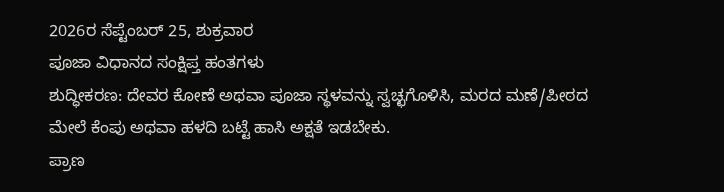2026ರ ಸೆಪ್ಟೆಂಬರ್ 25, ಶುಕ್ರವಾರ
ಪೂಜಾ ವಿಧಾನದ ಸಂಕ್ಷಿಪ್ತ ಹಂತಗಳು
ಶುದ್ಧೀಕರಣ: ದೇವರ ಕೋಣೆ ಅಥವಾ ಪೂಜಾ ಸ್ಥಳವನ್ನು ಸ್ವಚ್ಛಗೊಳಿಸಿ, ಮರದ ಮಣೆ/ಪೀಠದ ಮೇಲೆ ಕೆಂಪು ಅಥವಾ ಹಳದಿ ಬಟ್ಟೆ ಹಾಸಿ ಅಕ್ಷತೆ ಇಡಬೇಕು.
ಪ್ರಾಣ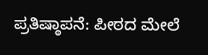ಪ್ರತಿಷ್ಠಾಪನೆ: ಪೀಠದ ಮೇಲೆ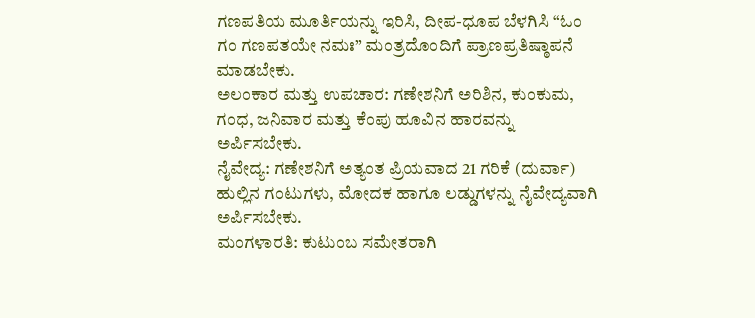ಗಣಪತಿಯ ಮೂರ್ತಿಯನ್ನು ಇರಿಸಿ, ದೀಪ-ಧೂಪ ಬೆಳಗಿಸಿ “ಓಂ ಗಂ ಗಣಪತಯೇ ನಮಃ” ಮಂತ್ರದೊಂದಿಗೆ ಪ್ರಾಣಪ್ರತಿಷ್ಠಾಪನೆ ಮಾಡಬೇಕು.
ಅಲಂಕಾರ ಮತ್ತು ಉಪಚಾರ: ಗಣೇಶನಿಗೆ ಅರಿಶಿನ, ಕುಂಕುಮ, ಗಂಧ, ಜನಿವಾರ ಮತ್ತು ಕೆಂಪು ಹೂವಿನ ಹಾರವನ್ನು ಅರ್ಪಿಸಬೇಕು.
ನೈವೇದ್ಯ: ಗಣೇಶನಿಗೆ ಅತ್ಯಂತ ಪ್ರಿಯವಾದ 21 ಗರಿಕೆ (ದುರ್ವಾ) ಹುಲ್ಲಿನ ಗಂಟುಗಳು, ಮೋದಕ ಹಾಗೂ ಲಡ್ಡುಗಳನ್ನು ನೈವೇದ್ಯವಾಗಿ ಅರ್ಪಿಸಬೇಕು.
ಮಂಗಳಾರತಿ: ಕುಟುಂಬ ಸಮೇತರಾಗಿ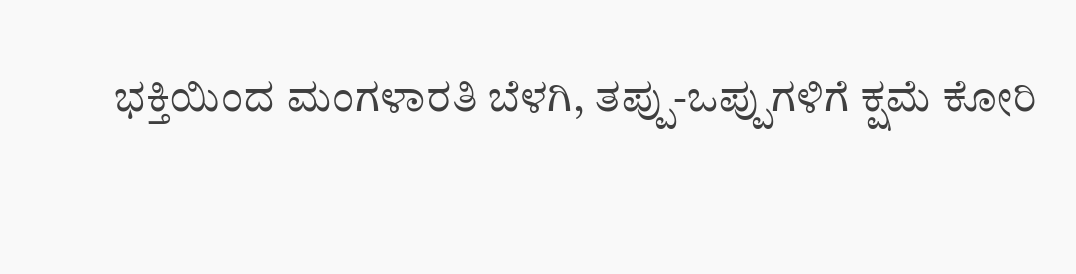ಭಕ್ತಿಯಿಂದ ಮಂಗಳಾರತಿ ಬೆಳಗಿ, ತಪ್ಪು-ಒಪ್ಪುಗಳಿಗೆ ಕ್ಷಮೆ ಕೋರಿ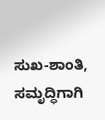ಸುಖ-ಶಾಂತಿ, ಸಮೃದ್ಧಿಗಾಗಿ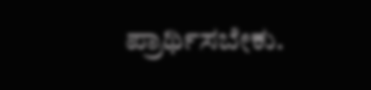ಪ್ರಾರ್ಥಿಸಬೇಕು.